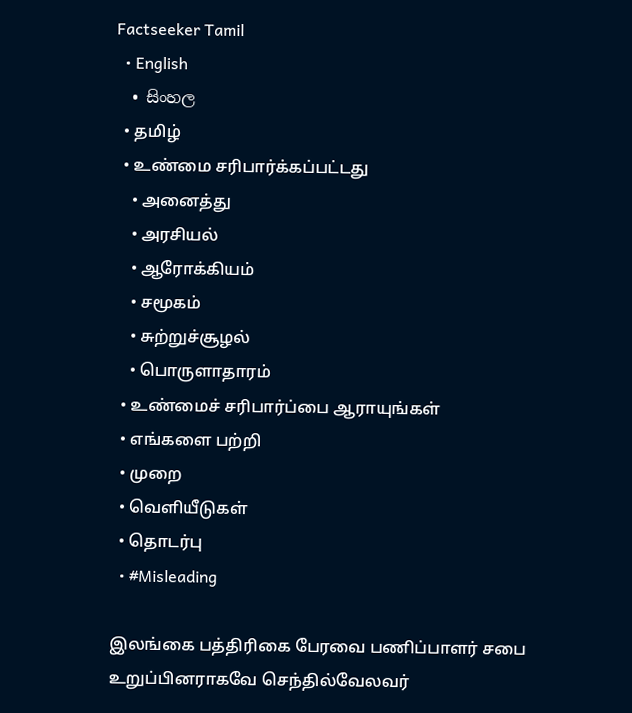Factseeker Tamil
  • English
  • සිංහල
  • தமிழ்
  • உண்மை சரிபார்க்கப்பட்டது
    • அனைத்து
    • அரசியல்
    • ஆரோக்கியம்
    • சமூகம்
    • சுற்றுச்சூழல்
    • பொருளாதாரம்
  • உண்மைச் சரிபார்ப்பை ஆராயுங்கள்
  • எங்களை பற்றி
  • முறை
  • வெளியீடுகள்
  • தொடர்பு
  • #Misleading

இலங்கை பத்திரிகை பேரவை பணிப்பாளர் சபை உறுப்பினராகவே செந்தில்வேலவர்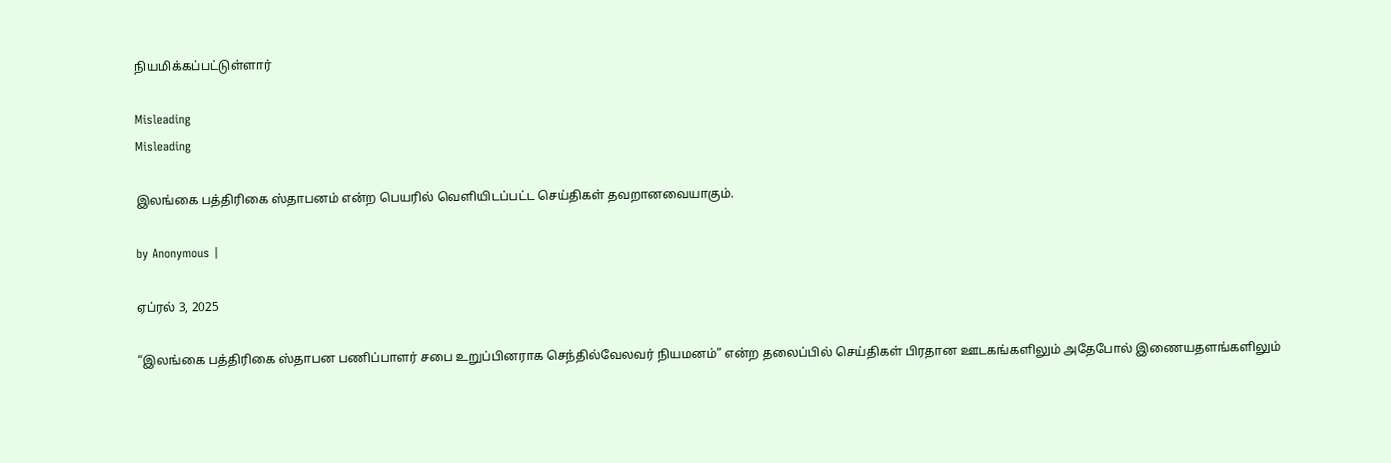நியமிக்கப்பட்டுள்ளார்

Misleading
Misleading

இலங்கை பத்திரிகை ஸ்தாபனம் என்ற பெயரில் வெளியிடப்பட்ட செய்திகள் தவறானவையாகும்.

by Anonymous |

ஏப்ரல் 3, 2025

“இலங்கை பத்திரிகை ஸ்தாபன பணிப்பாளர் சபை உறுப்பினராக செந்தில்வேலவர் நியமனம்” என்ற தலைப்பில் செய்திகள் பிரதான ஊடகங்களிலும் அதேபோல் இணையதளங்களிலும்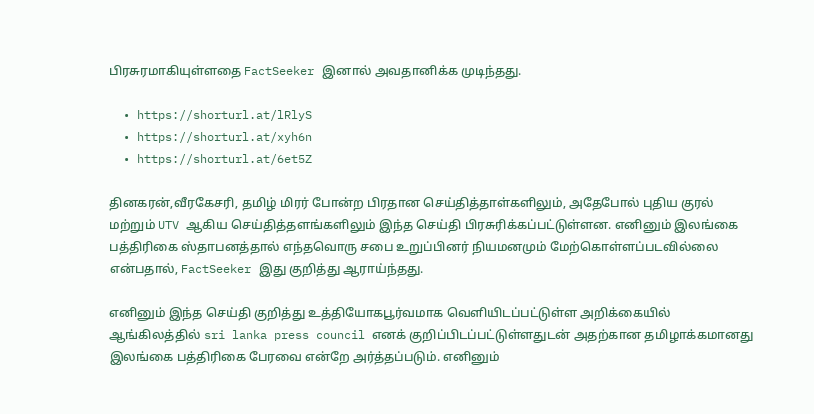பிரசுரமாகியுள்ளதை FactSeeker இனால் அவதானிக்க முடிந்தது.

  • https://shorturl.at/lRlyS
  • https://shorturl.at/xyh6n
  • https://shorturl.at/6et5Z

தினகரன்,வீரகேசரி, தமிழ் மிரர் போன்ற பிரதான செய்தித்தாள்களிலும், அதேபோல் புதிய குரல் மற்றும் UTV ஆகிய செய்தித்தளங்களிலும் இந்த செய்தி பிரசுரிக்கப்பட்டுள்ளன. எனினும் இலங்கை பத்திரிகை ஸ்தாபனத்தால் எந்தவொரு சபை உறுப்பினர் நியமனமும் மேற்கொள்ளப்படவில்லை என்பதால், FactSeeker இது குறித்து ஆராய்ந்தது.

எனினும் இந்த செய்தி குறித்து உத்தியோகபூர்வமாக வெளியிடப்பட்டுள்ள அறிக்கையில் ஆங்கிலத்தில் sri lanka press council எனக் குறிப்பிடப்பட்டுள்ளதுடன் அதற்கான தமிழாக்கமானது இலங்கை பத்திரிகை பேரவை என்றே அர்த்தப்படும். எனினும்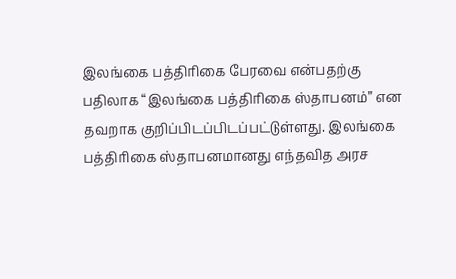இலங்கை பத்திரிகை பேரவை என்பதற்கு பதிலாக “இலங்கை பத்திரிகை ஸ்தாபனம்” என தவறாக குறிப்பிடப்பிடப்பட்டுள்ளது. இலங்கை பத்திரிகை ஸ்தாபனமானது எந்தவித அரச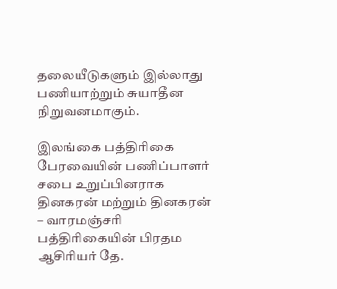தலையீடுகளும் இல்லாது பணியாற்றும் சுயாதீன நிறுவனமாகும்.

இலங்கை பத்திரிகை பேரவையின் பணிப்பாளர் சபை உறுப்பினராக தினகரன் மற்றும் தினகரன் – வாரமஞ்சரி பத்திரிகையின் பிரதம ஆசிரியர் தே.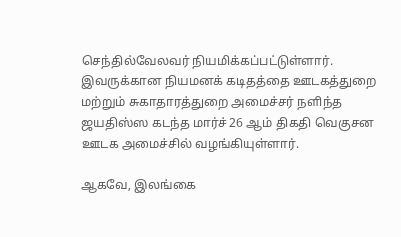செந்தில்வேலவர் நியமிக்கப்பட்டுள்ளார். இவருக்கான நியமனக் கடிதத்தை ஊடகத்துறை மற்றும் சுகாதாரத்துறை அமைச்சர் நளிந்த ஜயதிஸ்ஸ கடந்த மார்ச் 26 ஆம் திகதி வெகுசன ஊடக அமைச்சில் வழங்கியுள்ளார்.

ஆகவே, இலங்கை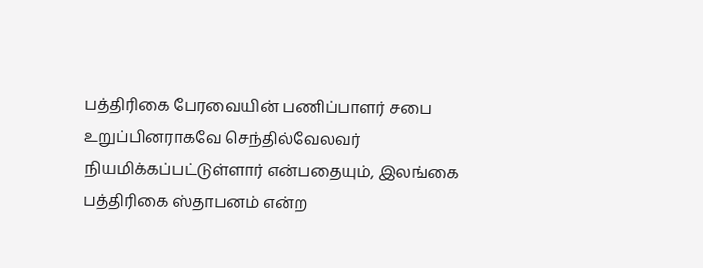பத்திரிகை பேரவையின் பணிப்பாளர் சபை உறுப்பினராகவே செந்தில்வேலவர் நியமிக்கப்பட்டுள்ளார் என்பதையும், இலங்கை பத்திரிகை ஸ்தாபனம் என்ற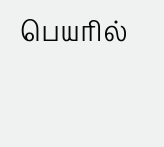பெயரில்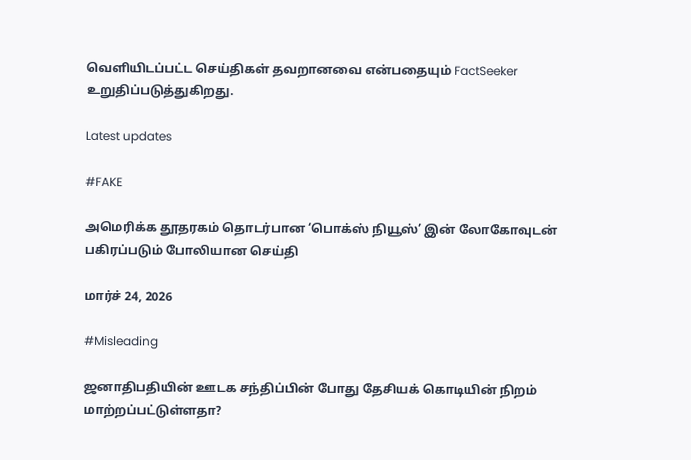வெளியிடப்பட்ட செய்திகள் தவறானவை என்பதையும் FactSeeker உறுதிப்படுத்துகிறது.

Latest updates

#FAKE

அமெரிக்க தூதரகம் தொடர்பான ‘பொக்ஸ் நியூஸ்’ இன் லோகோவுடன் பகிரப்படும் போலியான செய்தி

மார்ச் 24, 2026

#Misleading

ஜனாதிபதியின் ஊடக சந்திப்பின் போது தேசியக் கொடியின் நிறம் மாற்றப்பட்டுள்ளதா?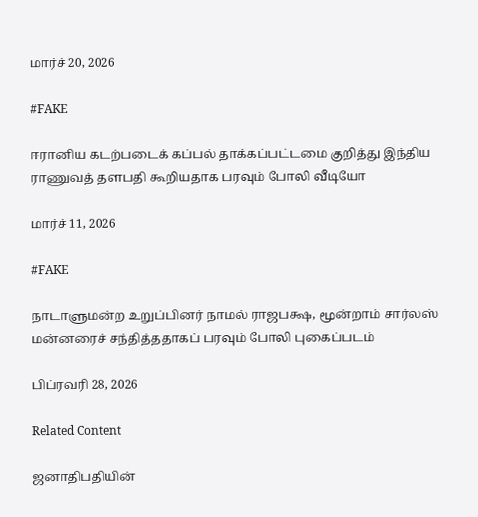மார்ச் 20, 2026

#FAKE

ஈரானிய கடற்படைக் கப்பல் தாக்கப்பட்டமை குறித்து இந்திய ராணுவத் தளபதி கூறியதாக பரவும் போலி வீடியோ

மார்ச் 11, 2026

#FAKE

நாடாளுமன்ற உறுப்பினர் நாமல் ராஜபக்ஷ, மூன்றாம் சார்லஸ் மன்னரைச் சந்தித்ததாகப் பரவும் போலி புகைப்படம்

பிப்ரவரி 28, 2026

Related Content

ஜனாதிபதியின்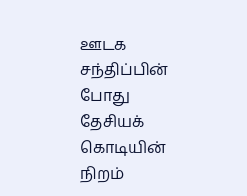ஊடக சந்திப்பின் போது தேசியக் கொடியின் நிறம்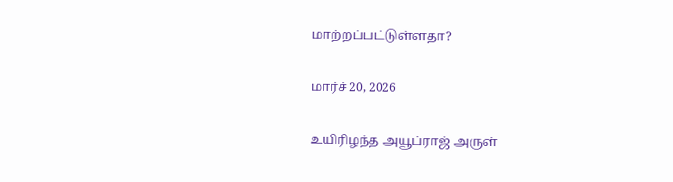மாற்றப்பட்டுள்ளதா?

மார்ச் 20, 2026

உயிரிழந்த அயூப்ராஜ் அருள்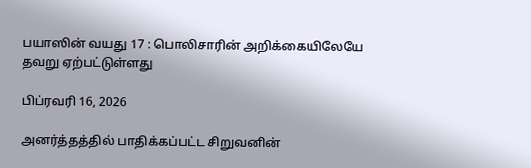பயாஸின் வயது 17 : பொலிசாரின் அறிக்கையிலேயே தவறு ஏற்பட்டுள்ளது

பிப்ரவரி 16, 2026

அனர்த்தத்தில் பாதிக்கப்பட்ட சிறுவனின்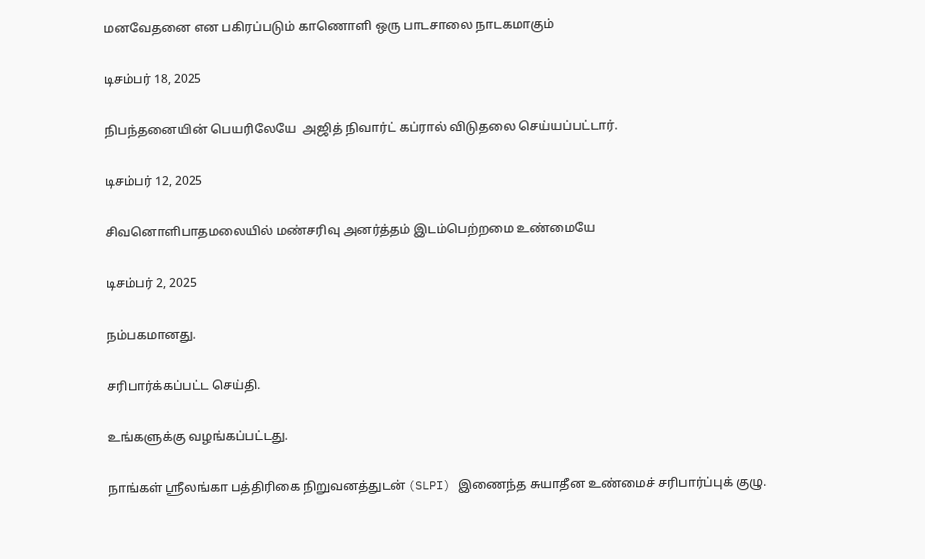மனவேதனை என பகிரப்படும் காணொளி ஒரு பாடசாலை நாடகமாகும்

டிசம்பர் 18, 2025

நிபந்தனையின் பெயரிலேயே  அஜித் நிவார்ட் கப்ரால் விடுதலை செய்யப்பட்டார்.

டிசம்பர் 12, 2025

சிவனொளிபாதமலையில் மண்சரிவு அனர்த்தம் இடம்பெற்றமை உண்மையே

டிசம்பர் 2, 2025

நம்பகமானது.

சரிபார்க்கப்பட்ட செய்தி.

உங்களுக்கு வழங்கப்பட்டது.

நாங்கள் ஸ்ரீலங்கா பத்திரிகை நிறுவனத்துடன் (SLPI) இணைந்த சுயாதீன உண்மைச் சரிபார்ப்புக் குழு.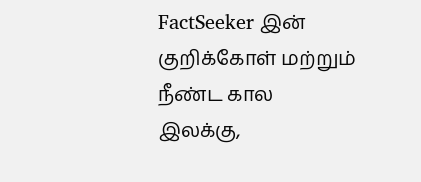FactSeeker இன் குறிக்கோள் மற்றும் நீண்ட கால இலக்கு,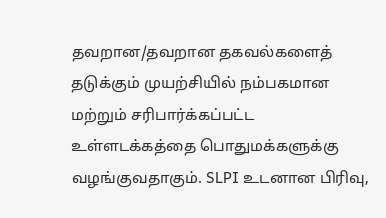தவறான/தவறான தகவல்களைத் தடுக்கும் முயற்சியில் நம்பகமான மற்றும் சரிபார்க்கப்பட்ட உள்ளடக்கத்தை பொதுமக்களுக்கு வழங்குவதாகும். SLPI உடனான பிரிவு,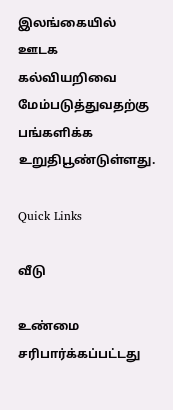இலங்கையில் ஊடக கல்வியறிவை மேம்படுத்துவதற்கு பங்களிக்க உறுதிபூண்டுள்ளது.

Quick Links

வீடு

உண்மை சரிபார்க்கப்பட்டது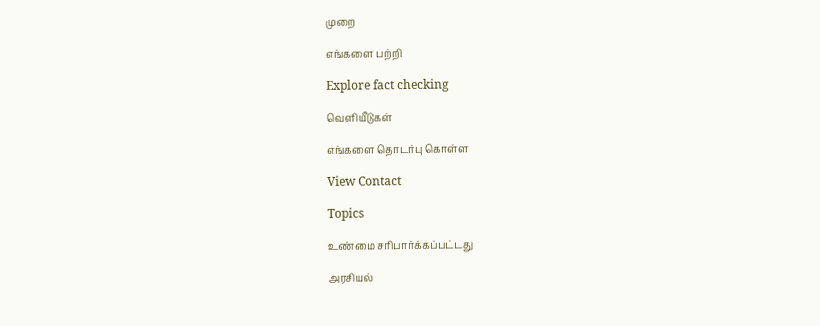முறை

எங்களை பற்றி

Explore fact checking

வெளியீடுகள்

எங்களை தொடர்பு கொள்ள

View Contact

Topics

உண்மை சரிபார்க்கப்பட்டது

அரசியல்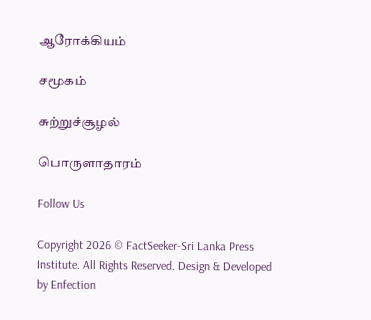ஆரோக்கியம்

சமூகம்

சுற்றுச்சூழல்

பொருளாதாரம்

Follow Us

Copyright 2026 © FactSeeker-Sri Lanka Press Institute. All Rights Reserved. Design & Developed by Enfection